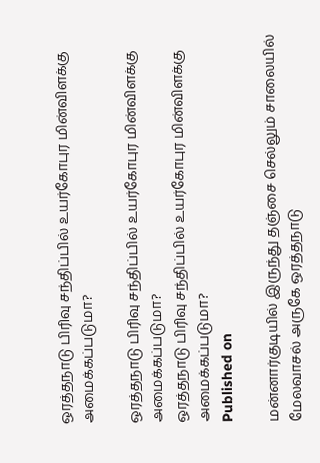ஒரத்தநாடு பிரிவு சந்திப்பில் உயர்கோபுர மின்விளக்கு அமைக்கப்படுமா?

ஒரத்தநாடு பிரிவு சந்திப்பில் உயர்கோபுர மின்விளக்கு அமைக்கப்படுமா?
ஒரத்தநாடு பிரிவு சந்திப்பில் உயர்கோபுர மின்விளக்கு அமைக்கப்படுமா?
Published on

மன்னார்குடியில் இருந்து தஞ்சை செல்லும் சாலையில் மேலவாசல் அருகே ஒரத்தநாடு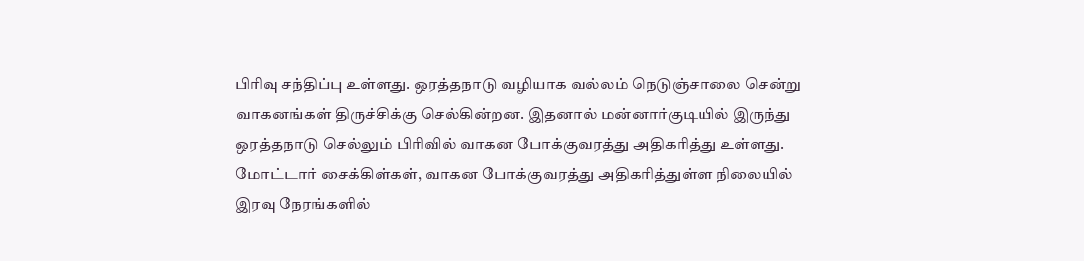பிரிவு சந்திப்பு உள்ளது. ஒரத்தநாடு வழியாக வல்லம் நெடுஞ்சாலை சென்று வாகனங்கள் திருச்சிக்கு செல்கின்றன. இதனால் மன்னார்குடியில் இருந்து ஒரத்தநாடு செல்லும் பிரிவில் வாகன போக்குவரத்து அதிகரித்து உள்ளது. மோட்டார் சைக்கிள்கள், வாகன போக்குவரத்து அதிகரித்துள்ள நிலையில் இரவு நேரங்களில்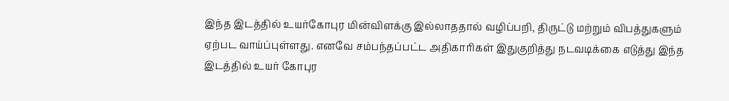இந்த இடத்தில் உயர்கோபுர மின்விளக்கு இல்லாததால் வழிப்பறி, திருட்டு மற்றும் விபத்துகளும் ஏற்பட வாய்ப்புள்ளது. எனவே சம்பந்தப்பட்ட அதிகாரிகள் இதுகுறித்து நடவடிக்கை எடுத்து இந்த இடத்தில் உயர் கோபுர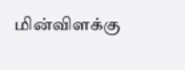மின்விளக்கு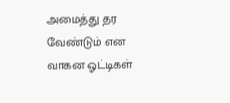அமைத்து தர வேண்டும் என வாகன ஓட்டிகள்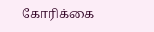கோரிக்கை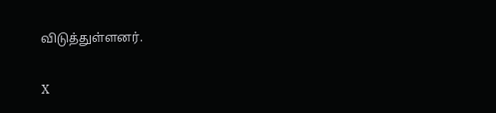விடுத்துள்ளனர்.

X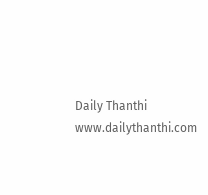Daily Thanthi
www.dailythanthi.com